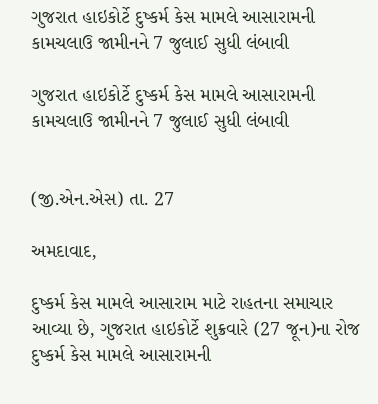ગુજરાત હાઇકોર્ટે દુષ્કર્મ કેસ મામલે આસારામની કામચલાઉ જામીનને 7 જુલાઈ સુધી લંબાવી

ગુજરાત હાઇકોર્ટે દુષ્કર્મ કેસ મામલે આસારામની કામચલાઉ જામીનને 7 જુલાઈ સુધી લંબાવી


(જી.એન.એસ) તા. 27

અમદાવાદ,

દુષ્કર્મ કેસ મામલે આસારામ માટે રાહતના સમાચાર આવ્યા છે, ગુજરાત હાઇકોર્ટે શુક્રવારે (27 જૂન)ના રોજ દુષ્કર્મ કેસ મામલે આસારામની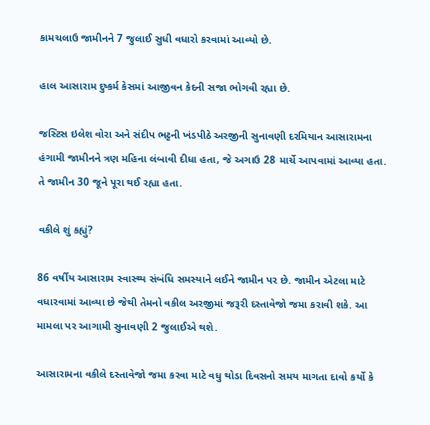કામચલાઉ જામીનને 7 જુલાઈ સુધી વધારો કરવામાં આવ્યો છે.

હાલ આસારામ દુષ્કર્મ કેસમાં આજીવન કેદની સજા ભોગવી રહ્યા છે.

જસ્ટિસ ઇલેશ વોરા અને સંદીપ ભટ્ટની ખંડપીઠે અરજીની સુનાવણી દરમિયાન આસારામના હંગામી જામીનને ત્રણ મહિના લંબાવી દીધા હતા, જે અગાઉ 28 માર્ચે આપવામાં આવ્યા હતા. તે જામીન 30 જૂને પૂરા થઈ રહ્યા હતા.

વકીલે શું કહ્યું?

86 વર્ષીય આસારામ સ્વાસ્થ્ય સંબંધિ સમસ્યાને લઈને જામીન પર છે. જામીન એટલા માટે વધારવામાં આવ્યા છે જેથી તેમનો વકીલ અરજીમાં જરૂરી દસ્તાવેજો જમા કરાવી શકે. આ મામલા પર આગામી સુનાવણી 2 જુલાઈએ થશે.

આસારામના વકીલે દસ્તાવેજો જમા કરવા માટે વધુ થોડા દિવસનો સમય માગતા દાવો કર્યો કે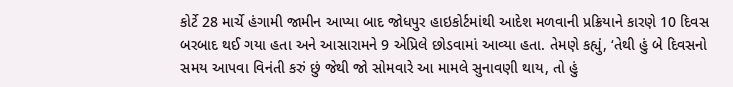કોર્ટે 28 માર્ચે હંગામી જામીન આપ્યા બાદ જોધપુર હાઇકોર્ટમાંથી આદેશ મળવાની પ્રક્રિયાને કારણે 10 દિવસ બરબાદ થઈ ગયા હતા અને આસારામને 9 એપ્રિલે છોડવામાં આવ્યા હતા. તેમણે કહ્યું, ‘તેથી હું બે દિવસનો સમય આપવા વિનંતી કરું છું જેથી જો સોમવારે આ મામલે સુનાવણી થાય, તો હું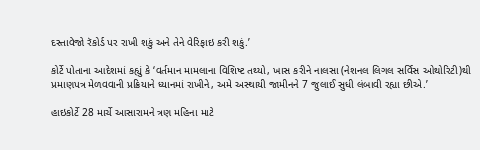દસ્તાવેજો રૅકોર્ડ પર રાખી શકું અને તેને વેરિફાઇ કરી શકું.’

કોર્ટે પોતાના આદેશમાં કહ્યું કે ‘વર્તમાન મામલાના વિશિષ્ટ તથ્યો, ખાસ કરીને નાલસા (નેશનલ લિગલ સર્વિસ ઓથોરિટી)થી પ્રમાણપત્ર મેળવવાની પ્રક્રિયાને ધ્યાનમાં રાખીને, અમે અસ્થાયી જામીનને 7 જુલાઈ સુધી લંબાવી રહ્યા છીએ.’

હાઇકોર્ટે 28 માર્ચે આસારામને ત્રણ મહિના માટે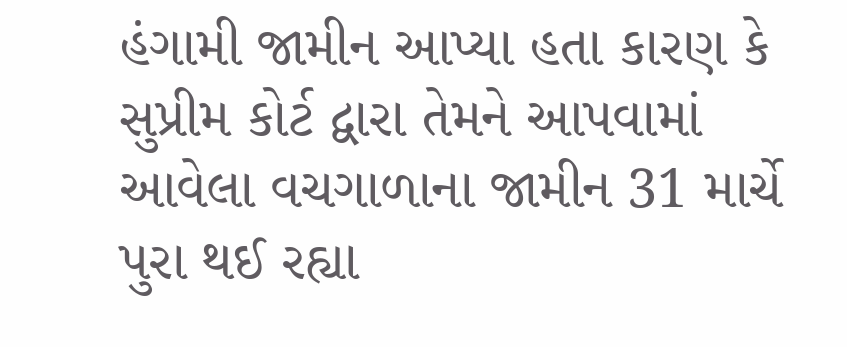હંગામી જામીન આપ્યા હતા કારણ કે સુપ્રીમ કોર્ટ દ્વારા તેમને આપવામાં આવેલા વચગાળાના જામીન 31 માર્ચે પુરા થઈ રહ્યા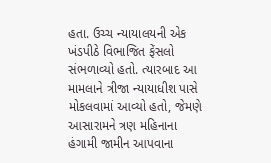હતા. ઉચ્ચ ન્યાયાલયની એક ખંડપીઠે વિભાજિત ફેંસલો સંભળાવ્યો હતો. ત્યારબાદ આ મામલાને ત્રીજા ન્યાયાધીશ પાસે મોકલવામાં આવ્યો હતો, જેમણે આસારામને ત્રણ મહિનાના હંગામી જામીન આપવાના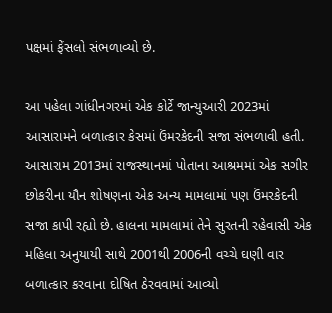પક્ષમાં ફેંસલો સંભળાવ્યો છે.

આ પહેલા ગાંધીનગરમાં એક કોર્ટે જાન્યુઆરી 2023માં આસારામને બળાત્કાર કેસમાં ઉંમરકેદની સજા સંભળાવી હતી. આસારામ 2013માં રાજસ્થાનમાં પોતાના આશ્રમમાં એક સગીર છોકરીના યૌન શોષણના એક અન્ય મામલામાં પણ ઉંમરકેદની સજા કાપી રહ્યો છે. હાલના મામલામાં તેને સુરતની રહેવાસી એક મહિલા અનુયાયી સાથે 2001થી 2006ની વચ્ચે ઘણી વાર બળાત્કાર કરવાના દોષિત ઠેરવવામાં આવ્યો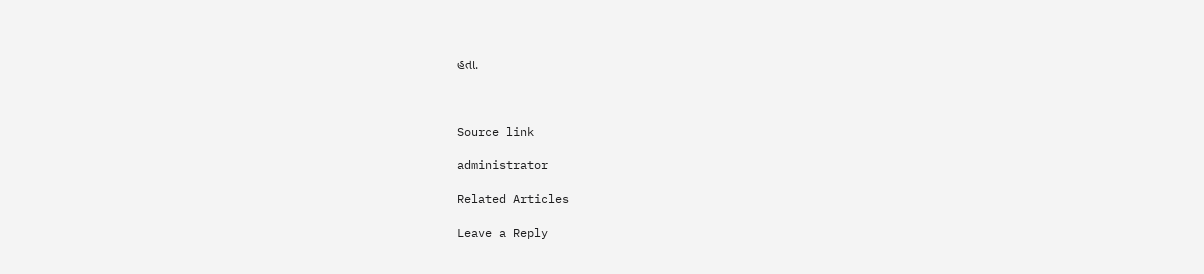હતા.



Source link

administrator

Related Articles

Leave a Reply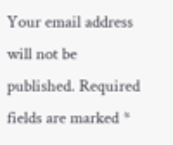Your email address will not be published. Required fields are marked *